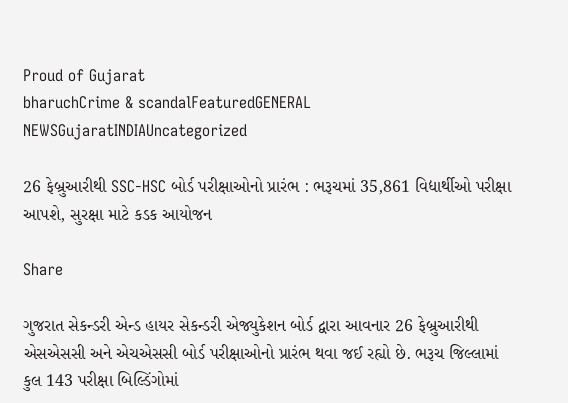Proud of Gujarat
bharuchCrime & scandalFeaturedGENERAL NEWSGujaratINDIAUncategorized

26 ફેબ્રુઆરીથી SSC-HSC બોર્ડ પરીક્ષાઓનો પ્રારંભ : ભરૂચમાં 35,861 વિદ્યાર્થીઓ પરીક્ષા આપશે, સુરક્ષા માટે કડક આયોજન

Share

ગુજરાત સેકન્ડરી એન્ડ હાયર સેકન્ડરી એજ્યુકેશન બોર્ડ દ્વારા આવનાર 26 ફેબ્રુઆરીથી એસએસસી અને એચએસસી બોર્ડ પરીક્ષાઓનો પ્રારંભ થવા જઈ રહ્યો છે. ભરૂચ જિલ્લામાં કુલ 143 પરીક્ષા બિલ્ડિંગોમાં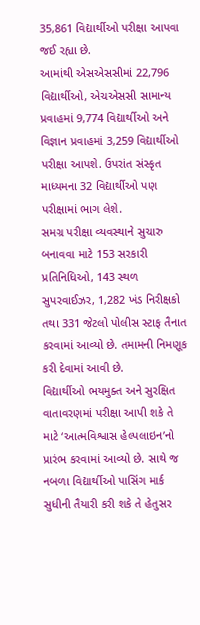35,861 વિદ્યાર્થીઓ પરીક્ષા આપવા જઈ રહ્યા છે.
આમાંથી એસએસસીમાં 22,796 વિદ્યાર્થીઓ, એચએસસી સામાન્ય પ્રવાહમાં 9,774 વિદ્યાર્થીઓ અને વિજ્ઞાન પ્રવાહમાં 3,259 વિદ્યાર્થીઓ પરીક્ષા આપશે. ઉપરાંત સંસ્કૃત માધ્યમના 32 વિદ્યાર્થીઓ પણ પરીક્ષામાં ભાગ લેશે.
સમગ્ર પરીક્ષા વ્યવસ્થાને સુચારુ બનાવવા માટે 153 સરકારી પ્રતિનિધિઓ, 143 સ્થળ સુપરવાઈઝર, 1,282 ખંડ નિરીક્ષકો તથા 331 જેટલો પોલીસ સ્ટાફ તૈનાત કરવામાં આવ્યો છે. તમામની નિમણૂક કરી દેવામાં આવી છે.
વિદ્યાર્થીઓ ભયમુક્ત અને સુરક્ષિત વાતાવરણમાં પરીક્ષા આપી શકે તે માટે ‘આત્મવિશ્વાસ હેલ્પલાઇન’નો પ્રારંભ કરવામાં આવ્યો છે. સાથે જ નબળા વિદ્યાર્થીઓ પાસિંગ માર્ક સુધીની તૈયારી કરી શકે તે હેતુસર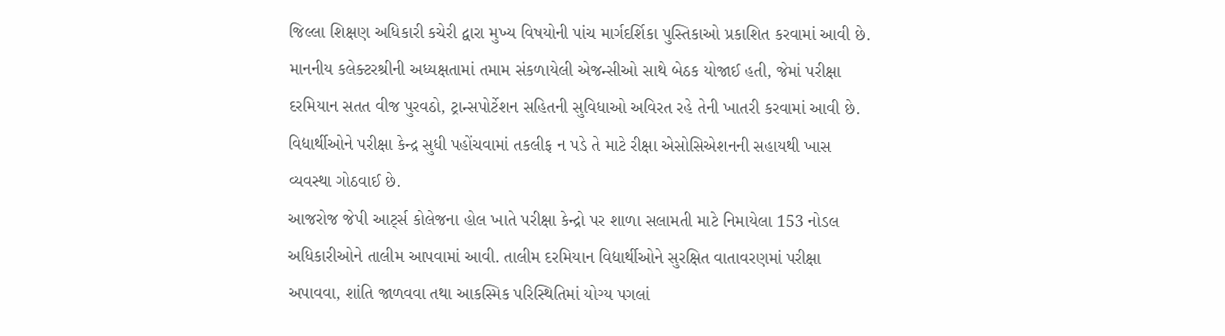જિલ્લા શિક્ષણ અધિકારી કચેરી દ્વારા મુખ્ય વિષયોની પાંચ માર્ગદર્શિકા પુસ્તિકાઓ પ્રકાશિત કરવામાં આવી છે.
માનનીય કલેક્ટરશ્રીની અધ્યક્ષતામાં તમામ સંકળાયેલી એજન્સીઓ સાથે બેઠક યોજાઈ હતી, જેમાં પરીક્ષા દરમિયાન સતત વીજ પુરવઠો, ટ્રાન્સપોર્ટેશન સહિતની સુવિધાઓ અવિરત રહે તેની ખાતરી કરવામાં આવી છે. વિદ્યાર્થીઓને પરીક્ષા કેન્દ્ર સુધી પહોંચવામાં તકલીફ ન પડે તે માટે રીક્ષા એસોસિએશનની સહાયથી ખાસ વ્યવસ્થા ગોઠવાઈ છે.
આજરોજ જેપી આર્ટ્સ કોલેજના હોલ ખાતે પરીક્ષા કેન્દ્રો પર શાળા સલામતી માટે નિમાયેલા 153 નોડલ અધિકારીઓને તાલીમ આપવામાં આવી. તાલીમ દરમિયાન વિદ્યાર્થીઓને સુરક્ષિત વાતાવરણમાં પરીક્ષા અપાવવા, શાંતિ જાળવવા તથા આકસ્મિક પરિસ્થિતિમાં યોગ્ય પગલાં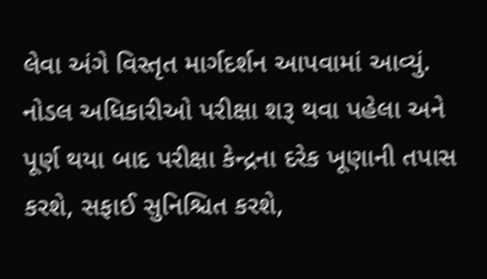લેવા અંગે વિસ્તૃત માર્ગદર્શન આપવામાં આવ્યું.
નોડલ અધિકારીઓ પરીક્ષા શરૂ થવા પહેલા અને પૂર્ણ થયા બાદ પરીક્ષા કેન્દ્રના દરેક ખૂણાની તપાસ કરશે, સફાઈ સુનિશ્ચિત કરશે,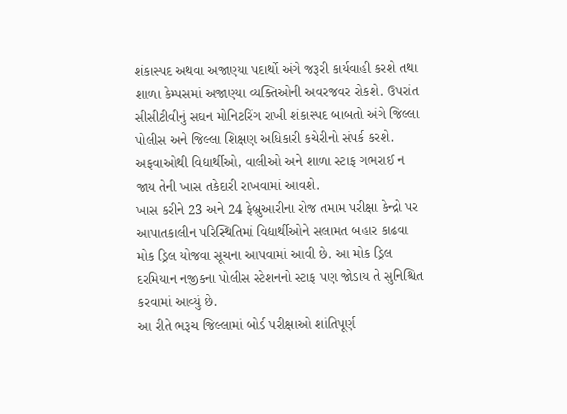શંકાસ્પદ અથવા અજાણ્યા પદાર્થો અંગે જરૂરી કાર્યવાહી કરશે તથા શાળા કેમ્પસમાં અજાણ્યા વ્યક્તિઓની અવરજવર રોકશે. ઉપરાંત સીસીટીવીનું સઘન મોનિટરિંગ રાખી શંકાસ્પદ બાબતો અંગે જિલ્લા પોલીસ અને જિલ્લા શિક્ષણ અધિકારી કચેરીનો સંપર્ક કરશે. અફવાઓથી વિદ્યાર્થીઓ, વાલીઓ અને શાળા સ્ટાફ ગભરાઈ ન જાય તેની ખાસ તકેદારી રાખવામાં આવશે.
ખાસ કરીને 23 અને 24 ફેબ્રુઆરીના રોજ તમામ પરીક્ષા કેન્દ્રો પર આપાતકાલીન પરિસ્થિતિમાં વિદ્યાર્થીઓને સલામત બહાર કાઢવા મોક ડ્રિલ યોજવા સૂચના આપવામાં આવી છે. આ મોક ડ્રિલ દરમિયાન નજીકના પોલીસ સ્ટેશનનો સ્ટાફ પણ જોડાય તે સુનિશ્ચિત કરવામાં આવ્યું છે.
આ રીતે ભરૂચ જિલ્લામાં બોર્ડ પરીક્ષાઓ શાંતિપૂર્ણ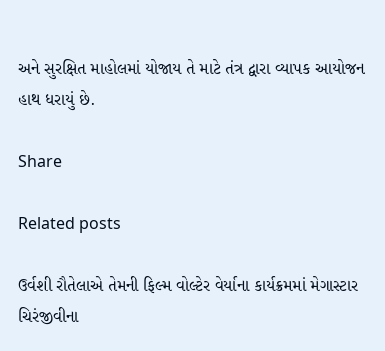અને સુરક્ષિત માહોલમાં યોજાય તે માટે તંત્ર દ્વારા વ્યાપક આયોજન હાથ ધરાયું છે.

Share

Related posts

ઉર્વશી રૌતેલાએ તેમની ફિલ્મ વોલ્ટેર વેર્યાના કાર્યક્રમમાં મેગાસ્ટાર ચિરંજીવીના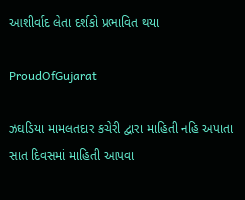આશીર્વાદ લેતા દર્શકો પ્રભાવિત થયા

ProudOfGujarat

ઝઘડિયા મામલતદાર કચેરી દ્વારા માહિતી નહિ અપાતા સાત દિવસમાં માહિતી આપવા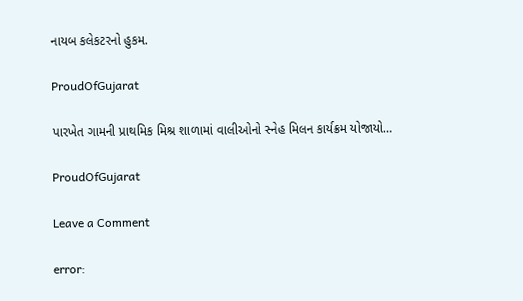નાયબ કલેકટરનો હુકમ.

ProudOfGujarat

પારખેત ગામની પ્રાથમિક મિશ્ર શાળામાં વાલીઓનો સ્નેહ મિલન કાર્યક્રમ યોજાયો…

ProudOfGujarat

Leave a Comment

error: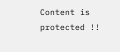Content is protected !!